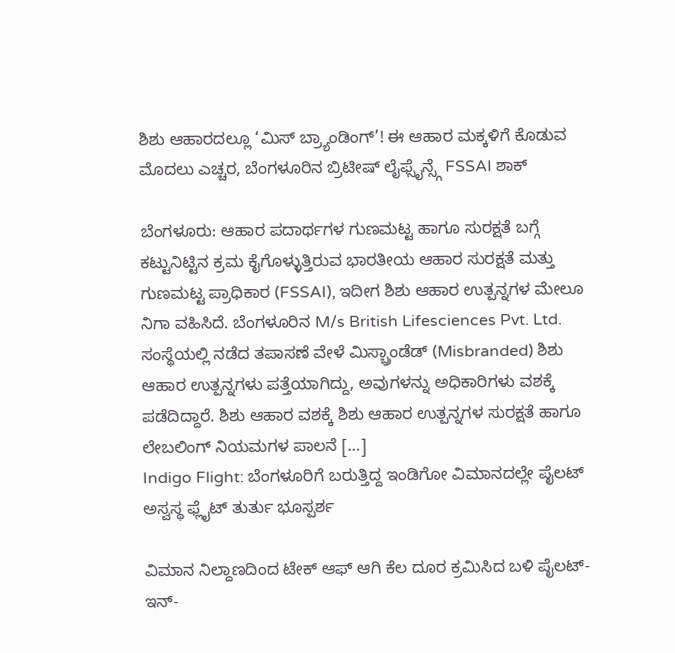ಶಿಶು ಆಹಾರದಲ್ಲೂ ‘ಮಿಸ್ ಬ್ರ್ಯಾಂಡಿಂಗ್’! ಈ ಆಹಾರ ಮಕ್ಕಳಿಗೆ ಕೊಡುವ ಮೊದಲು ಎಚ್ಚರ, ಬೆಂಗಳೂರಿನ ಬ್ರಿಟೀಷ್ ಲೈಫ್ಸೈನ್ಸ್ಗೆ FSSAI ಶಾಕ್

ಬೆಂಗಳೂರು: ಆಹಾರ ಪದಾರ್ಥಗಳ ಗುಣಮಟ್ಟ ಹಾಗೂ ಸುರಕ್ಷತೆ ಬಗ್ಗೆ ಕಟ್ಟುನಿಟ್ಟಿನ ಕ್ರಮ ಕೈಗೊಳ್ಳುತ್ತಿರುವ ಭಾರತೀಯ ಆಹಾರ ಸುರಕ್ಷತೆ ಮತ್ತು ಗುಣಮಟ್ಟ ಪ್ರಾಧಿಕಾರ (FSSAI), ಇದೀಗ ಶಿಶು ಆಹಾರ ಉತ್ಪನ್ನಗಳ ಮೇಲೂ ನಿಗಾ ವಹಿಸಿದೆ. ಬೆಂಗಳೂರಿನ M/s British Lifesciences Pvt. Ltd. ಸಂಸ್ಥೆಯಲ್ಲಿ ನಡೆದ ತಪಾಸಣೆ ವೇಳೆ ಮಿಸ್ಬ್ರಾಂಡೆಡ್ (Misbranded) ಶಿಶು ಆಹಾರ ಉತ್ಪನ್ನಗಳು ಪತ್ತೆಯಾಗಿದ್ದು, ಅವುಗಳನ್ನು ಅಧಿಕಾರಿಗಳು ವಶಕ್ಕೆ ಪಡೆದಿದ್ದಾರೆ. ಶಿಶು ಆಹಾರ ವಶಕ್ಕೆ ಶಿಶು ಆಹಾರ ಉತ್ಪನ್ನಗಳ ಸುರಕ್ಷತೆ ಹಾಗೂ ಲೇಬಲಿಂಗ್ ನಿಯಮಗಳ ಪಾಲನೆ […]
Indigo Flight: ಬೆಂಗಳೂರಿಗೆ ಬರುತ್ತಿದ್ದ ಇಂಡಿಗೋ ವಿಮಾನದಲ್ಲೇ ಪೈಲಟ್ ಅಸ್ವಸ್ಥ ಫ್ಲೈಟ್ ತುರ್ತು ಭೂಸ್ಪರ್ಶ

ವಿಮಾನ ನಿಲ್ದಾಣದಿಂದ ಟೇಕ್ ಆಫ್ ಆಗಿ ಕೆಲ ದೂರ ಕ್ರಮಿಸಿದ ಬಳಿ ಪೈಲಟ್-ಇನ್-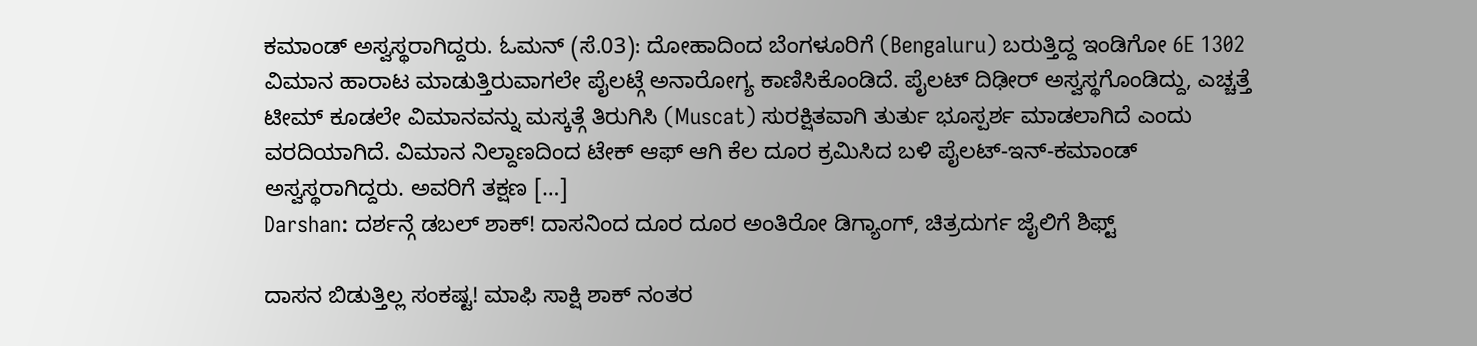ಕಮಾಂಡ್ ಅಸ್ವಸ್ಥರಾಗಿದ್ದರು. ಓಮನ್ (ಸೆ.03): ದೋಹಾದಿಂದ ಬೆಂಗಳೂರಿಗೆ (Bengaluru) ಬರುತ್ತಿದ್ದ ಇಂಡಿಗೋ 6E 1302 ವಿಮಾನ ಹಾರಾಟ ಮಾಡುತ್ತಿರುವಾಗಲೇ ಪೈಲಟ್ಗೆ ಅನಾರೋಗ್ಯ ಕಾಣಿಸಿಕೊಂಡಿದೆ. ಪೈಲಟ್ ದಿಢೀರ್ ಅಸ್ವಸ್ಥಗೊಂಡಿದ್ದು, ಎಚ್ಚತ್ತೆ ಟೀಮ್ ಕೂಡಲೇ ವಿಮಾನವನ್ನು ಮಸ್ಕತ್ಗೆ ತಿರುಗಿಸಿ (Muscat) ಸುರಕ್ಷಿತವಾಗಿ ತುರ್ತು ಭೂಸ್ಪರ್ಶ ಮಾಡಲಾಗಿದೆ ಎಂದು ವರದಿಯಾಗಿದೆ. ವಿಮಾನ ನಿಲ್ದಾಣದಿಂದ ಟೇಕ್ ಆಫ್ ಆಗಿ ಕೆಲ ದೂರ ಕ್ರಮಿಸಿದ ಬಳಿ ಪೈಲಟ್-ಇನ್-ಕಮಾಂಡ್ ಅಸ್ವಸ್ಥರಾಗಿದ್ದರು. ಅವರಿಗೆ ತಕ್ಷಣ […]
Darshan: ದರ್ಶನ್ಗೆ ಡಬಲ್ ಶಾಕ್! ದಾಸನಿಂದ ದೂರ ದೂರ ಅಂತಿರೋ ಡಿಗ್ಯಾಂಗ್, ಚಿತ್ರದುರ್ಗ ಜೈಲಿಗೆ ಶಿಫ್ಟ್

ದಾಸನ ಬಿಡುತ್ತಿಲ್ಲ ಸಂಕಷ್ಟ! ಮಾಫಿ ಸಾಕ್ಷಿ ಶಾಕ್ ನಂತರ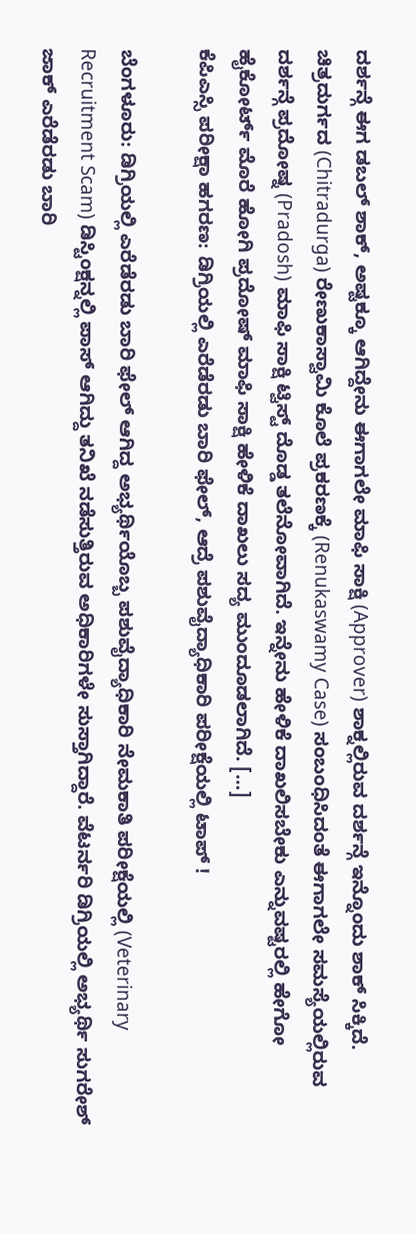ದರ್ಶನ್ಗೆ ಈಗ ಡಬಲ್ ಶಾಕ್, ಅಷ್ಟಕ್ಕೂ ಆಗಿದ್ದೇನು ಈಗಾಗಲೇ ಮಾಫಿ ಸಾಕ್ಷಿ (Approver) ಶಾಕ್ನಲ್ಲಿರುವ ದರ್ಶನ್ಗೆ ಇನ್ನೊಂದು ಶಾಕ್ ಸಿಕ್ಕಿದೆ. ಚಿತ್ರದುರ್ಗದ (Chitradurga) ರೇಣುಕಾಸ್ವಾಮಿ ಕೊಲೆ ಪ್ರಕರಣಕ್ಕೆ (Renukaswamy Case) ಸಂಬಂಧಿಸಿದಂತೆ ಈಗಾಗಲೇ ಸಮಸ್ಯೆಯಲ್ಲಿರುವ ದರ್ಶನ್ಗೆ ಪ್ರದೋಷ್ನ (Pradosh) ಮಾಫಿ ಸಾಕ್ಷಿ ಟ್ವಿಸ್ಟ್ ದೊಡ್ಡ ತಲೆನೋವಾಗಿದೆ. ಇನ್ನೇನು ಹೇಳಿಕೆ ದಾಖಲಿಸಬೇಕು ಎನ್ನುವಷ್ಟರಲ್ಲಿ ಹೇಗೋ ಹೈಕೋರ್ಟ್ ಮೊರೆ ಹೋಗಿ ಪ್ರದೋಷ್ ಮಾಫಿ ಸಾಕ್ಷಿ ಹೇಳಿಕೆ ದಾಖಲು ಸದ್ಯ ಮುಂದೂಡಲಾಗಿದೆ. […]
ಕೆಪಿಎಸ್ಸಿ ಪರೀಕ್ಷಾ ಹಗರಣ: ಡಿಗ್ರಿಯಲ್ಲಿ ಎರೆಡೆರಡು ಬಾರಿ ಫೇಲ್, ಆದ್ರೆ ಪಶುವೈದ್ಯಾಧಿಕಾರಿ ಪರೀಕ್ಷೆಯಲ್ಲಿ ಟಾಪ್ !

ಬೆಂಗಳೂರು: ಡಿಗ್ರಿಯಲ್ಲಿ ಎರೆಡೆರಡು ಬಾರಿ ಫೇಲ್ ಆಗಿದ್ದ ಅಭ್ಯರ್ಥಿಯೊಬ್ಬ ಪಶುವೈದ್ಯಾಧಿಕಾರಿ ನೇಮಕಾತಿ ಪರೀಕ್ಷೆಯಲ್ಲಿ (Veterinary Recruitment Scam) ಡಿಸ್ಟಿಂಕ್ಷನ್ನಲ್ಲಿ ಪಾಸ್ ಆಗಿದ್ದು ತನಿಖೆ ನಡೆಸುತ್ತಿರುವ ಅಧಿಕಾರಿಗಳೇ ಸುಸ್ತಾಗಿದ್ದಾರೆ. ವೆಟರ್ನರಿ ಡಿಗ್ರಿಯಲ್ಲಿ ಅಭ್ಯರ್ಥಿ ಸುಗರೇಶ್ ಜಾಕ್ ಎರೆಡೆರಡು ಬಾರಿ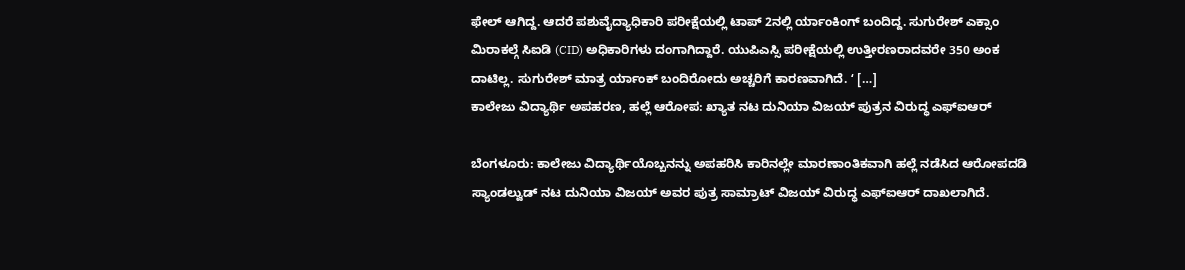ಫೇಲ್ ಆಗಿದ್ದ. ಆದರೆ ಪಶುವೈದ್ಯಾಧಿಕಾರಿ ಪರೀಕ್ಷೆಯಲ್ಲಿ ಟಾಪ್ 2ನಲ್ಲಿ ರ್ಯಾಂಕಿಂಗ್ ಬಂದಿದ್ದ. ಸುಗುರೇಶ್ ಎಕ್ಸಾಂ ಮಿರಾಕಲ್ಗೆ ಸಿಐಡಿ (CID) ಅಧಿಕಾರಿಗಳು ದಂಗಾಗಿದ್ದಾರೆ. ಯುಪಿಎಸ್ಸಿ ಪರೀಕ್ಷೆಯಲ್ಲಿ ಉತ್ತೀರಣರಾದವರೇ 350 ಅಂಕ ದಾಟಿಲ್ಲ. ಸುಗುರೇಶ್ ಮಾತ್ರ ರ್ಯಾಂಕ್ ಬಂದಿರೋದು ಅಚ್ಚರಿಗೆ ಕಾರಣವಾಗಿದೆ. ʻ […]
ಕಾಲೇಜು ವಿದ್ಯಾರ್ಥಿ ಅಪಹರಣ, ಹಲ್ಲೆ ಆರೋಪ: ಖ್ಯಾತ ನಟ ದುನಿಯಾ ವಿಜಯ್ ಪುತ್ರನ ವಿರುದ್ಧ ಎಫ್ಐಆರ್

ಬೆಂಗಳೂರು: ಕಾಲೇಜು ವಿದ್ಯಾರ್ಥಿಯೊಬ್ಬನನ್ನು ಅಪಹರಿಸಿ ಕಾರಿನಲ್ಲೇ ಮಾರಣಾಂತಿಕವಾಗಿ ಹಲ್ಲೆ ನಡೆಸಿದ ಆರೋಪದಡಿ ಸ್ಯಾಂಡಲ್ವುಡ್ ನಟ ದುನಿಯಾ ವಿಜಯ್ ಅವರ ಪುತ್ರ ಸಾಮ್ರಾಟ್ ವಿಜಯ್ ವಿರುದ್ಧ ಎಫ್ಐಆರ್ ದಾಖಲಾಗಿದೆ.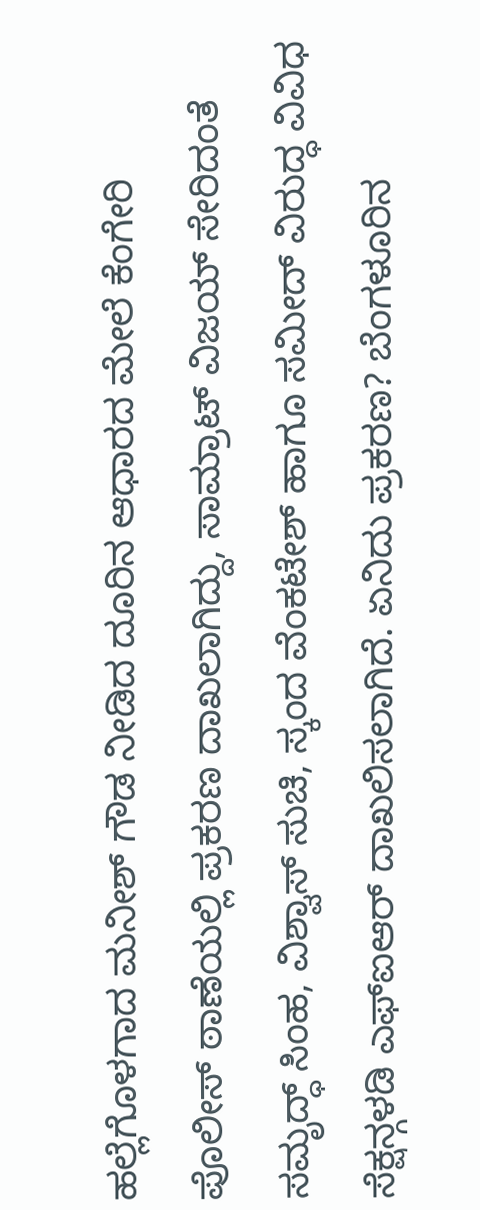ಹಲ್ಲೆಗೊಳಗಾದ ಮನೀಶ್ ಗೌಡ ನೀಡಿದ ದೂರಿನ ಆಧಾರದ ಮೇಲೆ ಕೆಂಗೇರಿ ಪೊಲೀಸ್ ಠಾಣೆಯಲ್ಲಿ ಪ್ರಕರಣ ದಾಖಲಾಗಿದ್ದು, ಸಾಮ್ರಾಟ್ ವಿಜಯ್ ಸೇರಿದಂತೆ ಸಮೃದ್ಧ್ ಸಿಂಹ, ವಿಶ್ವಾಸ್ ಸುಚಿ, ಸ್ಕಂದ ವೆಂಕಟೇಶ್ ಹಾಗೂ ಸಮೀದ್ ವಿರುದ್ಧ ವಿವಿಧ ಸೆಕ್ಷನ್ಗಳಡಿ ಎಫ್ಐಆರ್ ದಾಖಲಿಸಲಾಗಿದೆ. ಏನಿದು ಪ್ರಕರಣ? ಬೆಂಗಳೂರಿನ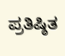ಪ್ರತಿಷ್ಠಿತ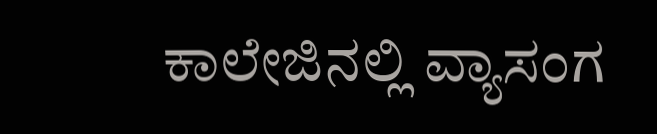ಕಾಲೇಜಿನಲ್ಲಿ ವ್ಯಾಸಂಗ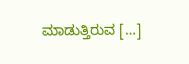ಮಾಡುತ್ತಿರುವ […]